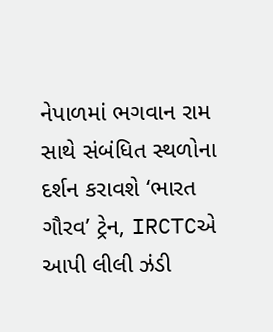નેપાળમાં ભગવાન રામ સાથે સંબંધિત સ્થળોના દર્શન કરાવશે ‘ભારત ગૌરવ’ ટ્રેન, IRCTCએ આપી લીલી ઝંડી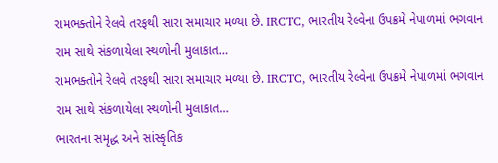રામભક્તોને રેલવે તરફથી સારા સમાચાર મળ્યા છે. IRCTC, ભારતીય રેલ્વેના ઉપક્રમે નેપાળમાં ભગવાન રામ સાથે સંકળાયેલા સ્થળોની મુલાકાત…
રામભક્તોને રેલવે તરફથી સારા સમાચાર મળ્યા છે. IRCTC, ભારતીય રેલ્વેના ઉપક્રમે નેપાળમાં ભગવાન રામ સાથે સંકળાયેલા સ્થળોની મુલાકાત…
ભારતના સમૃદ્ધ અને સાંસ્કૃતિક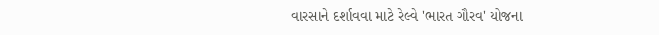વારસાને દર્શાવવા માટે રેલ્વે 'ભારત ગૌરવ' યોજના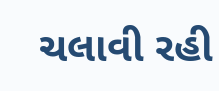ચલાવી રહી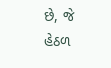છે, જે હેઠળ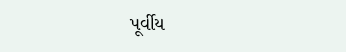પૂર્વીય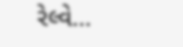રેલ્વે…